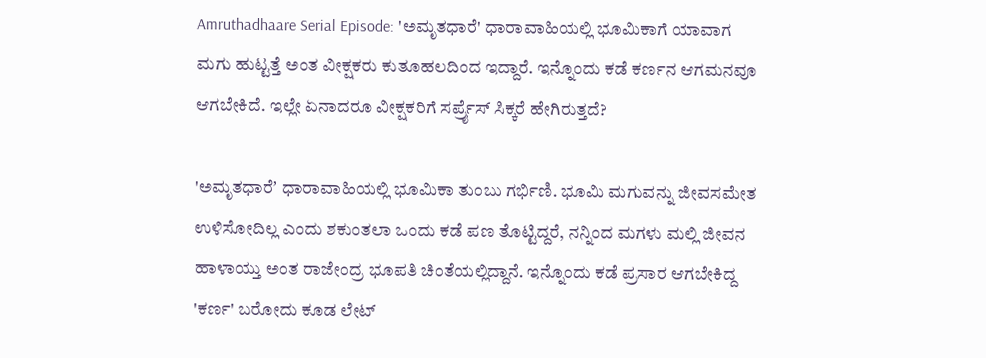Amruthadhaare Serial Episode: 'ಅಮೃತಧಾರೆ' ಧಾರಾವಾಹಿಯಲ್ಲಿ ಭೂಮಿಕಾಗೆ ಯಾವಾಗ ಮಗು ಹುಟ್ಟತ್ತೆ ಅಂತ ವೀಕ್ಷಕರು ಕುತೂಹಲದಿಂದ ಇದ್ದಾರೆ. ಇನ್ನೊಂದು ಕಡೆ ಕರ್ಣನ ಆಗಮನವೂ ಆಗಬೇಕಿದೆ. ಇಲ್ಲೇ ಏನಾದರೂ ವೀಕ್ಷಕರಿಗೆ ಸರ್ಪ್ರೈಸ್‌ ಸಿಕ್ಕರೆ ಹೇಗಿರುತ್ತದೆ?

'ಅಮೃತಧಾರೆʼ ಧಾರಾವಾಹಿಯಲ್ಲಿ ಭೂಮಿಕಾ ತುಂಬು ಗರ್ಭಿಣಿ. ಭೂಮಿ ಮಗುವನ್ನು ಜೀವಸಮೇತ ಉಳಿಸೋದಿಲ್ಲ ಎಂದು ಶಕುಂತಲಾ ಒಂದು ಕಡೆ ಪಣ ತೊಟ್ಟಿದ್ದರೆ, ನನ್ನಿಂದ ಮಗಳು ಮಲ್ಲಿ ಜೀವನ ಹಾಳಾಯ್ತು ಅಂತ ರಾಜೇಂದ್ರ ಭೂಪತಿ ಚಿಂತೆಯಲ್ಲಿದ್ದಾನೆ. ಇನ್ನೊಂದು ಕಡೆ ಪ್ರಸಾರ ಆಗಬೇಕಿದ್ದ 'ಕರ್ಣ' ಬರೋದು ಕೂಡ ಲೇಟ್‌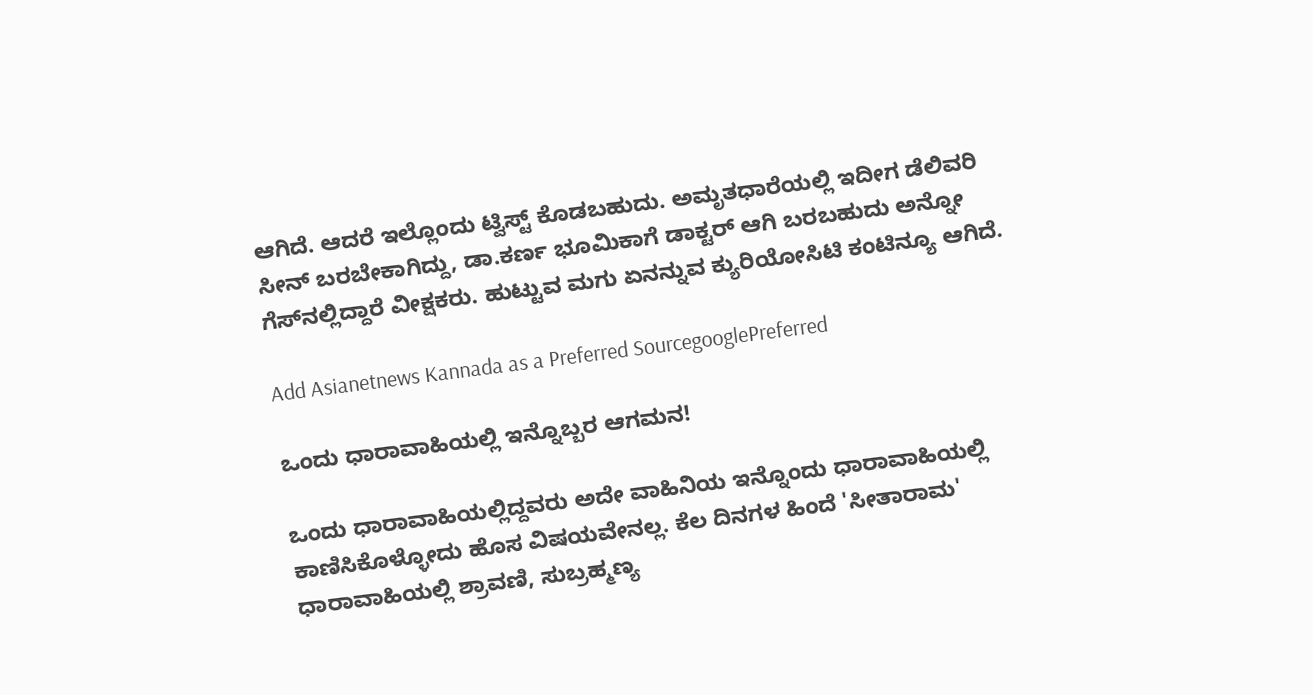ಆಗಿದೆ. ಆದರೆ ಇಲ್ಲೊಂದು ಟ್ವಿಸ್ಟ್‌ ಕೊಡಬಹುದು. ಅಮೃತಧಾರೆಯಲ್ಲಿ ಇದೀಗ ಡೆಲಿವರಿ ಸೀನ್ ಬರಬೇಕಾಗಿದ್ದು, ಡಾ.ಕರ್ಣ ಭೂಮಿಕಾಗೆ ಡಾಕ್ಟರ್ ಆಗಿ ಬರಬಹುದು ಅನ್ನೋ ಗೆಸ್‌ನಲ್ಲಿದ್ದಾರೆ ವೀಕ್ಷಕರು. ಹುಟ್ಟುವ ಮಗು ಏನನ್ನುವ ಕ್ಯುರಿಯೋಸಿಟಿ ಕಂಟಿನ್ಯೂ ಆಗಿದೆ.

Add Asianetnews Kannada as a Preferred SourcegooglePreferred

ಒಂದು ಧಾರಾವಾಹಿಯಲ್ಲಿ ಇನ್ನೊಬ್ಬರ ಆಗಮನ!

ಒಂದು ಧಾರಾವಾಹಿಯಲ್ಲಿದ್ದವರು ಅದೇ ವಾಹಿನಿಯ ಇನ್ನೊಂದು ಧಾರಾವಾಹಿಯಲ್ಲಿ ಕಾಣಿಸಿಕೊಳ್ಳೋದು ಹೊಸ ವಿಷಯವೇನಲ್ಲ. ಕೆಲ ದಿನಗಳ ಹಿಂದೆ 'ಸೀತಾರಾಮ' ಧಾರಾವಾಹಿಯಲ್ಲಿ ಶ್ರಾವಣಿ, ಸುಬ್ರಹ್ಮಣ್ಯ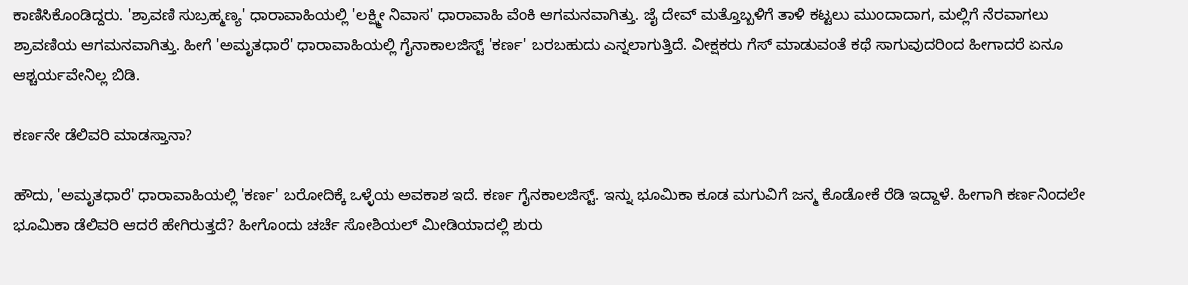ಕಾಣಿಸಿಕೊಂಡಿದ್ದರು. 'ಶ್ರಾವಣಿ ಸುಬ್ರಹ್ಮಣ್ಯ' ಧಾರಾವಾಹಿಯಲ್ಲಿ 'ಲಕ್ಷ್ಮೀ ನಿವಾಸ' ಧಾರಾವಾಹಿ ವೆಂಕಿ ಆಗಮನವಾಗಿತ್ತು. ಜೈ ದೇವ್ ಮತ್ತೊಬ್ಬಳಿಗೆ ತಾಳಿ ಕಟ್ಟಲು ಮುಂದಾದಾಗ, ಮಲ್ಲಿಗೆ ನೆರವಾಗಲು ಶ್ರಾವಣಿಯ ಆಗಮನವಾಗಿತ್ತು. ಹೀಗೆ 'ಅಮೃತಧಾರೆ' ಧಾರಾವಾಹಿಯಲ್ಲಿ ಗೈನಾಕಾಲಜಿಸ್ಟ್ 'ಕರ್ಣ' ಬರಬಹುದು ಎನ್ನಲಾಗುತ್ತಿದೆ. ವೀಕ್ಷಕರು ಗೆಸ್ ಮಾಡುವಂತೆ ಕಥೆ ಸಾಗುವುದರಿಂದ ಹೀಗಾದರೆ ಏನೂ ಆಶ್ಚರ್ಯವೇನಿಲ್ಲ ಬಿಡಿ.

ಕರ್ಣನೇ ಡೆಲಿವರಿ ಮಾಡಸ್ತಾನಾ?

ಹೌದು, 'ಅಮೃತಧಾರೆ' ಧಾರಾವಾಹಿಯಲ್ಲಿ 'ಕರ್ಣ' ಬರೋದಿಕ್ಕೆ ಒಳ್ಳೆಯ ಅವಕಾಶ ಇದೆ. ಕರ್ಣ ಗೈನಕಾಲಜಿಸ್ಟ್. ಇನ್ನು ಭೂಮಿಕಾ ಕೂಡ ಮಗುವಿಗೆ ಜನ್ಮ ಕೊಡೋಕೆ ರೆಡಿ ಇದ್ದಾಳೆ. ಹೀಗಾಗಿ ಕರ್ಣನಿಂದಲೇ ಭೂಮಿಕಾ ಡೆಲಿವರಿ ಆದರೆ ಹೇಗಿರುತ್ತದೆ? ಹೀಗೊಂದು ಚರ್ಚೆ ಸೋಶಿಯಲ್‌ ಮೀಡಿಯಾದಲ್ಲಿ ಶುರು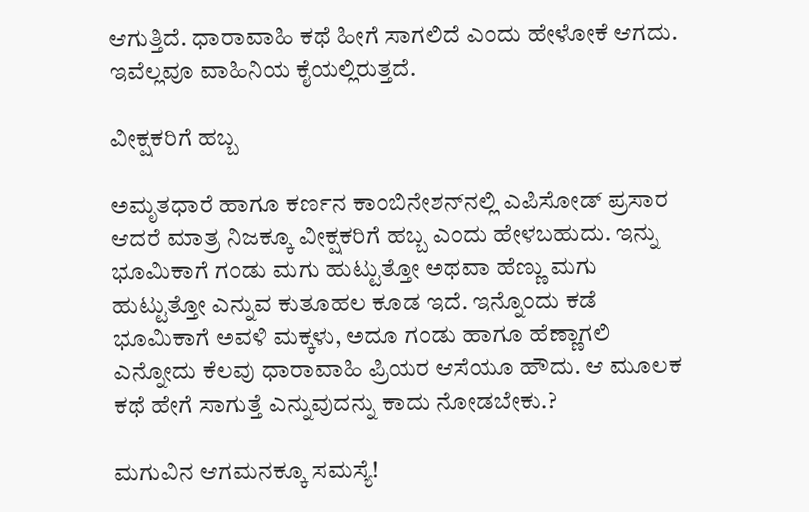ಆಗುತ್ತಿದೆ. ಧಾರಾವಾಹಿ ಕಥೆ ಹೀಗೆ ಸಾಗಲಿದೆ ಎಂದು ಹೇಳೋಕೆ ಆಗದು. ಇವೆಲ್ಲವೂ ವಾಹಿನಿಯ ಕೈಯಲ್ಲಿರುತ್ತದೆ.

ವೀಕ್ಷಕರಿಗೆ ಹಬ್ಬ

ಅಮೃತಧಾರೆ ಹಾಗೂ ಕರ್ಣನ ಕಾಂಬಿನೇಶನ್‌ನಲ್ಲಿ ಎಪಿಸೋಡ್‌ ಪ್ರಸಾರ ಆದರೆ ಮಾತ್ರ ನಿಜಕ್ಕೂ ವೀಕ್ಷಕರಿಗೆ ಹಬ್ಬ ಎಂದು ಹೇಳಬಹುದು. ಇನ್ನು ಭೂಮಿಕಾಗೆ ಗಂಡು ಮಗು ಹುಟ್ಟುತ್ತೋ ಅಥವಾ ಹೆಣ್ಣು ಮಗು ಹುಟ್ಟುತ್ತೋ ಎನ್ನುವ ಕುತೂಹಲ ಕೂಡ ಇದೆ. ಇನ್ನೊಂದು ಕಡೆ ಭೂಮಿಕಾಗೆ ಅವಳಿ ಮಕ್ಕಳು, ಅದೂ ಗಂಡು ಹಾಗೂ ಹೆಣ್ಣಾಗಲಿ ಎನ್ನೋದು ಕೆಲವು ಧಾರಾವಾಹಿ ಪ್ರಿಯರ ಆಸೆಯೂ ಹೌದು. ಆ ಮೂಲಕ ಕಥೆ ಹೇಗೆ ಸಾಗುತ್ತೆ ಎನ್ನುವುದನ್ನು ಕಾದು ನೋಡಬೇಕು.?

ಮಗುವಿನ ಆಗಮನಕ್ಕೂ ಸಮಸ್ಯೆ!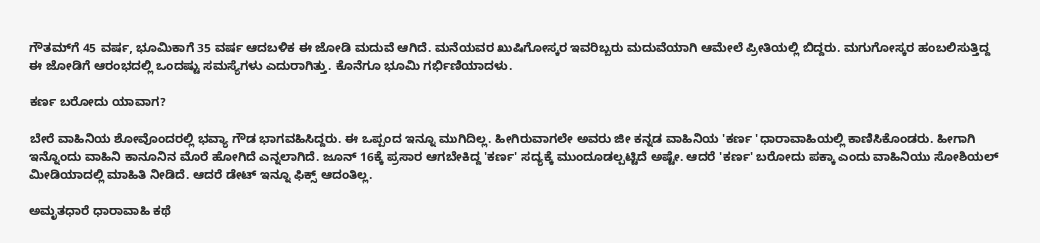ಗೌತಮ್‌ಗೆ 45 ವರ್ಷ, ಭೂಮಿಕಾಗೆ 35 ವರ್ಷ ಆದಬಳಿಕ ಈ ಜೋಡಿ ಮದುವೆ ಆಗಿದೆ. ಮನೆಯವರ ಖುಷಿಗೋಸ್ಕರ ಇವರಿಬ್ಬರು ಮದುವೆಯಾಗಿ ಆಮೇಲೆ ಪ್ರೀತಿಯಲ್ಲಿ ಬಿದ್ದರು. ಮಗುಗೋಸ್ಕರ ಹಂಬಲಿಸುತ್ತಿದ್ದ ಈ ಜೋಡಿಗೆ ಆರಂಭದಲ್ಲಿ ಒಂದಷ್ಟು ಸಮಸ್ಯೆಗಳು ಎದುರಾಗಿತ್ತು. ಕೊನೆಗೂ ಭೂಮಿ ಗರ್ಭಿಣಿಯಾದಳು.

ಕರ್ಣ ಬರೋದು ಯಾವಾಗ?

ಬೇರೆ ವಾಹಿನಿಯ ಶೋವೊಂದರಲ್ಲಿ ಭವ್ಯಾ ಗೌಡ ಭಾಗವಹಿಸಿದ್ದರು. ಈ ಒಪ್ಪಂದ ಇನ್ನೂ ಮುಗಿದಿಲ್ಲ. ಹೀಗಿರುವಾಗಲೇ ಅವರು ಜೀ ಕನ್ನಡ ವಾಹಿನಿಯ 'ಕರ್ಣ 'ಧಾರಾವಾಹಿಯಲ್ಲಿ ಕಾಣಿಸಿಕೊಂಡರು. ಹೀಗಾಗಿ ಇನ್ನೊಂದು ವಾಹಿನಿ ಕಾನೂನಿನ ಮೊರೆ ಹೋಗಿದೆ ಎನ್ನಲಾಗಿದೆ. ಜೂನ್‌ 16ಕ್ಕೆ ಪ್ರಸಾರ ಆಗಬೇಕಿದ್ದ 'ಕರ್ಣ' ಸದ್ಯಕ್ಕೆ ಮುಂದೂಡಲ್ಪಟ್ಟಿದೆ ಅಷ್ಟೇ. ಆದರೆ 'ಕರ್ಣ' ಬರೋದು ಪಕ್ಕಾ ಎಂದು ವಾಹಿನಿಯು ಸೋಶಿಯಲ್‌ ಮೀಡಿಯಾದಲ್ಲಿ ಮಾಹಿತಿ ನೀಡಿದೆ. ಆದರೆ ಡೇಟ್‌ ಇನ್ನೂ ಫಿಕ್ಸ್‌ ಆದಂತಿಲ್ಲ.

ಅಮೃತಧಾರೆ ಧಾರಾವಾಹಿ ಕಥೆ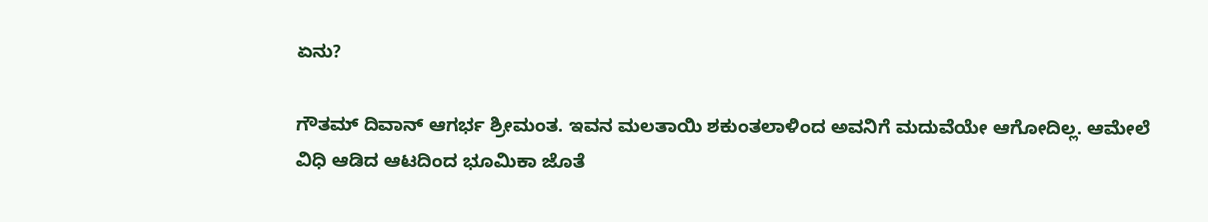ಏನು?

ಗೌತಮ್‌ ದಿವಾನ್‌ ಆಗರ್ಭ ಶ್ರೀಮಂತ. ಇವನ ಮಲತಾಯಿ ಶಕುಂತಲಾಳಿಂದ ಅವನಿಗೆ ಮದುವೆಯೇ ಆಗೋದಿಲ್ಲ. ಆಮೇಲೆ ವಿಧಿ ಆಡಿದ ಆಟದಿಂದ ಭೂಮಿಕಾ ಜೊತೆ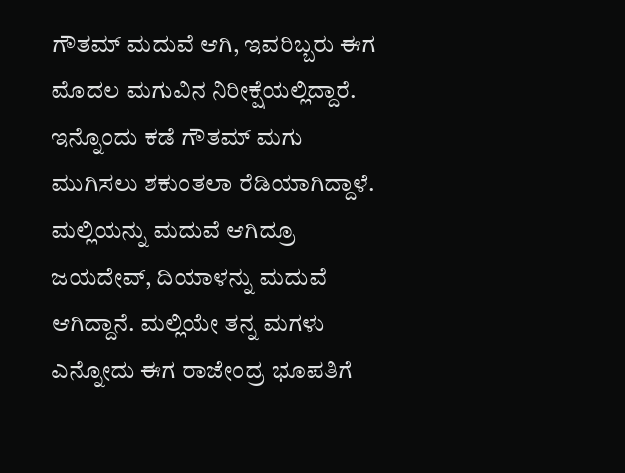ಗೌತಮ್‌ ಮದುವೆ ಆಗಿ, ಇವರಿಬ್ಬರು ಈಗ ಮೊದಲ ಮಗುವಿನ ನಿರೀಕ್ಷೆಯಲ್ಲಿದ್ದಾರೆ. ಇನ್ನೊಂದು ಕಡೆ ಗೌತಮ್‌ ಮಗು ಮುಗಿಸಲು ಶಕುಂತಲಾ ರೆಡಿಯಾಗಿದ್ದಾಳೆ. ಮಲ್ಲಿಯನ್ನು ಮದುವೆ ಆಗಿದ್ರೂ ಜಯದೇವ್‌, ದಿಯಾಳನ್ನು ಮದುವೆ ಆಗಿದ್ದಾನೆ. ಮಲ್ಲಿಯೇ ತನ್ನ ಮಗಳು ಎನ್ನೋದು ಈಗ ರಾಜೇಂದ್ರ ಭೂಪತಿಗೆ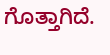ಗೊತ್ತಾಗಿದೆ.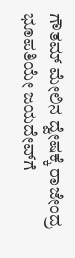ಗೌತಮ್‌ ಮೇಲಿನ ದ್ವೇಷಕ್ಕೆ ರಾಜೇಂದ್ರ ಭೂಪತಿಯೇ ಜಯದೇವ್‌ಗೆ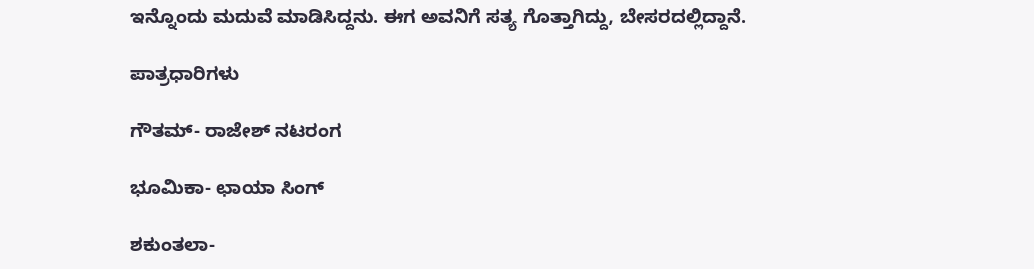ಇನ್ನೊಂದು ಮದುವೆ ಮಾಡಿಸಿದ್ದನು. ಈಗ ಅವನಿಗೆ ಸತ್ಯ ಗೊತ್ತಾಗಿದ್ದು, ಬೇಸರದಲ್ಲಿದ್ದಾನೆ.

ಪಾತ್ರಧಾರಿಗಳು

ಗೌತಮ್- ರಾಜೇಶ್‌ ನಟರಂಗ

ಭೂಮಿಕಾ- ಛಾಯಾ ಸಿಂಗ್‌

ಶಕುಂತಲಾ-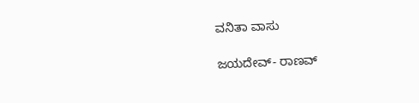ವನಿತಾ ವಾಸು

ಜಯದೇವ್- ರಾಣವ್‌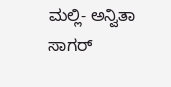ಮಲ್ಲಿ- ಅನ್ವಿತಾ ಸಾಗರ್‌